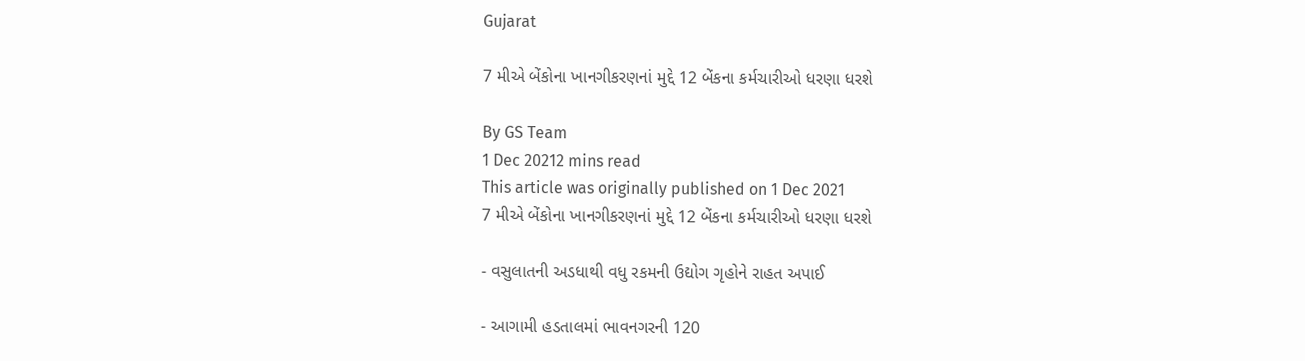Gujarat

7 મીએ બેંકોના ખાનગીકરણનાં મુદ્દે 12 બેંકના કર્મચારીઓ ધરણા ધરશે

By GS Team
1 Dec 20212 mins read
This article was originally published on 1 Dec 2021
7 મીએ બેંકોના ખાનગીકરણનાં મુદ્દે 12 બેંકના કર્મચારીઓ ધરણા ધરશે

- વસુલાતની અડધાથી વધુ રકમની ઉદ્યોગ ગૃહોને રાહત અપાઈ

- આગામી હડતાલમાં ભાવનગરની 120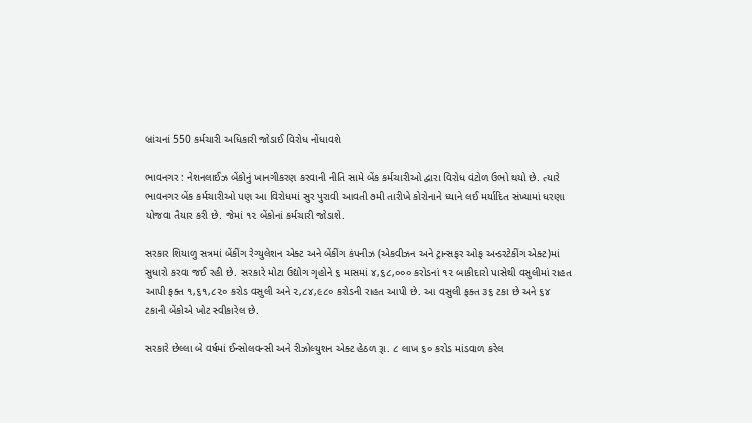બ્રાંચનાં 550 કર્મચારી અધિકારી જોડાઈ વિરોધ નોંધાવશે

ભાવનગર : નેશનલાઈઝ બેંકોનું ખાનગીકરણ કરવાની નીતિ સામે બેંક કર્મચારીઓ દ્વારા વિરોધ વંટોળ ઉભો થયો છે. ત્યારે ભાવનગર બેંક કર્મચારીઓ પણ આ વિરોધમાં સુર પુરાવી આવતી ૭મી તારીખે કોરોનાને ધ્યાને લઈ મર્યાદિત સંખ્યામાં ધરણા યોજવા તૈયાર કરી છે. જેમાં ૧૨ બેંકોનાં કર્મચારી જોડાશે.

સરકાર શિયાળુ સત્રમાં બેંકીંગ રેગ્યુલેશન એક્ટ અને બેંકીંગ કંપનીઝ (એકવીઝન અને ટ્રાન્સફર ઓફ અન્ડરટેકીંગ એક્ટ)માં સુધારો કરવા જઈ રહી છે. સરકારે મોટા ઉદ્યોગ ગૃહોને ૬ માસમાં ૪,૬૮,૦૦૦ કરોડનાં ૧૨ બાકીદારો પાસેથી વસુલીમાં રાહત આપી ફક્ત ૧,૬૧,૮૨૦ કરોડ વસુલી અને ૨,૮૪,૯૮૦ કરોડની રાહત આપી છે. આ વસુલી ફક્ત ૩૬ ટકા છે અને ૬૪ ટકાની બેંકોએ ખોટ સ્વીકારેલ છે.

સરકારે છેલ્લા બે વર્ષમાં ઈન્સોલવન્સી અને રીઝોલ્યુશન એક્ટ હેઠળ રૂા. ૮ લાખ ૬૦ કરોડ માંડવાળ કરેલ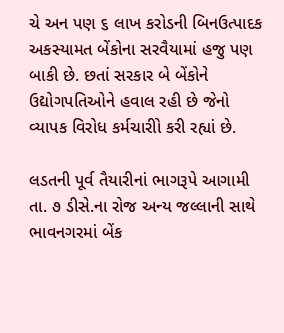ચે અન પણ ૬ લાખ કરોડની બિનઉત્પાદક અકસ્યામત બેંકોના સરવૈયામાં હજુ પણ બાકી છે. છતાં સરકાર બે બેંકોને ઉદ્યોગપતિઓને હવાલ રહી છે જેનો વ્યાપક વિરોધ કર્મચારીો કરી રહ્યાં છે.

લડતની પૂર્વ તૈયારીનાં ભાગરૂપે આગામી તા. ૭ ડીસે.ના રોજ અન્ય જલ્લાની સાથે ભાવનગરમાં બેંક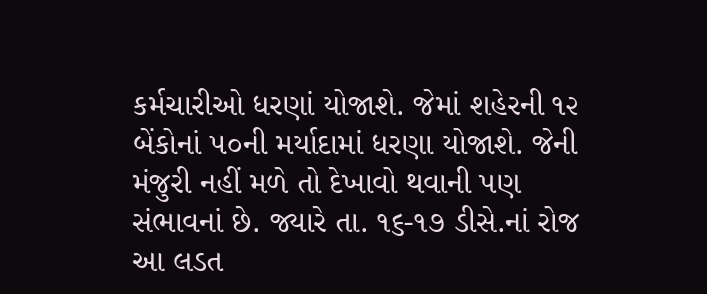કર્મચારીઓ ધરણાં યોજાશે. જેમાં શહેરની ૧૨ બેંકોનાં ૫૦ની મર્યાદામાં ધરણા યોજાશે. જેની મંજુરી નહીં મળે તો દેખાવો થવાની પણ સંભાવનાં છે. જ્યારે તા. ૧૬-૧૭ ડીસે.નાં રોજ આ લડત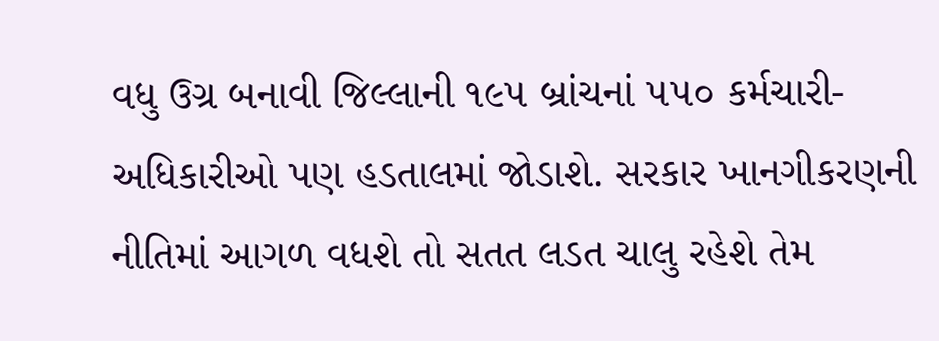વધુ ઉગ્ર બનાવી જિલ્લાની ૧૯૫ બ્રાંચનાં ૫૫૦ કર્મચારી-અધિકારીઓ પણ હડતાલમાં જોડાશે. સરકાર ખાનગીકરણની નીતિમાં આગળ વધશે તો સતત લડત ચાલુ રહેશે તેમ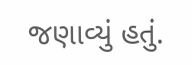જણાવ્યું હતું.